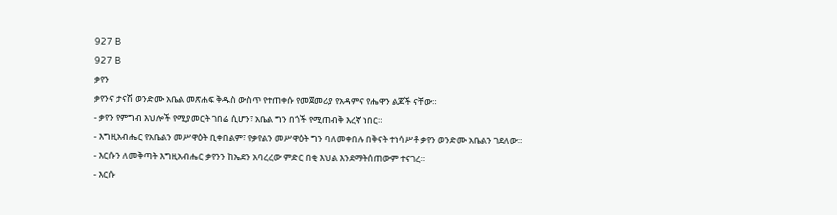927 B
927 B
ቃየን
ቃየንና ታናሽ ወንድሙ አቤል መጽሐፍ ቅዱስ ውስጥ የተጠቀሱ የመጀመሪያ የአዳምና የሔዋን ልጆች ናቸው።
- ቃየን የምግብ እህሎች የሚያመርት ገበሬ ሲሆን፣ አቤል ግን በጎች የሚጠብቅ እረኛ ነበር።
- እግዚአብሔር የአቤልን መሥዋዕት ቢቀበልም፣ የቃየልን መሥዋዕት ግን ባለመቀበሉ በቅናት ተነሳሥቶ ቃየን ወንድሙ አቤልን ገደለው።
- እርሱን ለመቅጣት እግዚአብሔር ቃየንን ከኤደን አባረረው ምድር በቂ እህል እንደማትሰጠውም ተናገረ።
- እርሱ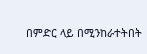በምድር ላይ በሚንከራተትበት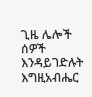ጊዜ ሌሎች ሰዎች እንዳይገድሉት እግዚአብሔር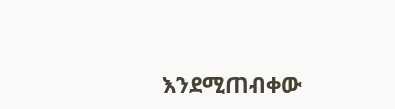እንደሚጠብቀው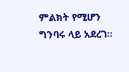ምልክት የሚሆን ግንባሩ ላይ አደረገ።